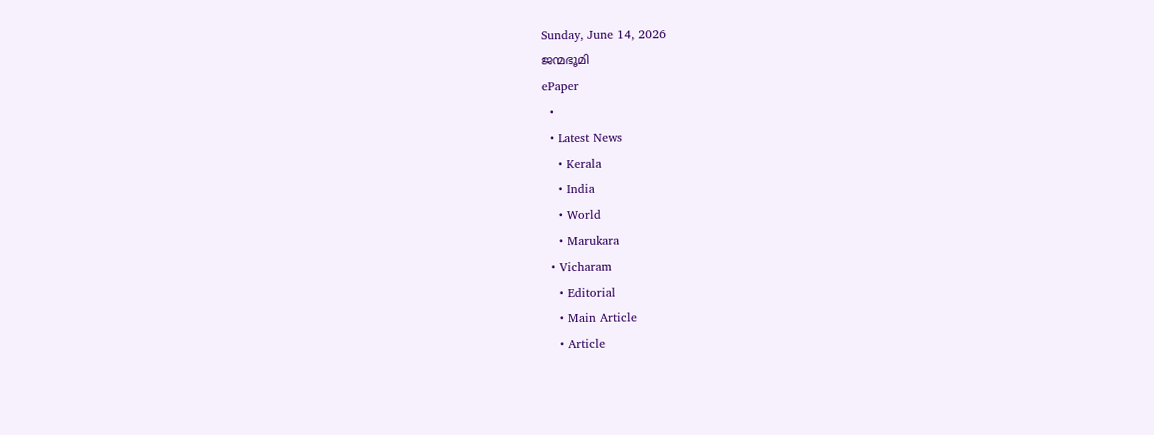Sunday, June 14, 2026
ജന്മഭൂമി
ePaper
  •
  • Latest News
    • Kerala
    • India
    • World
    • Marukara
  • Vicharam
    • Editorial
    • Main Article
    • Article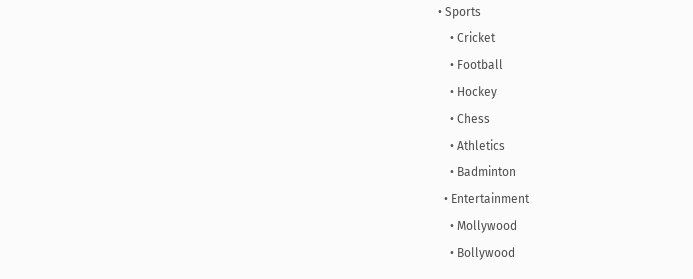• Sports
    • Cricket
    • Football
    • Hockey
    • Chess
    • Athletics
    • Badminton
  • Entertainment
    • Mollywood
    • Bollywood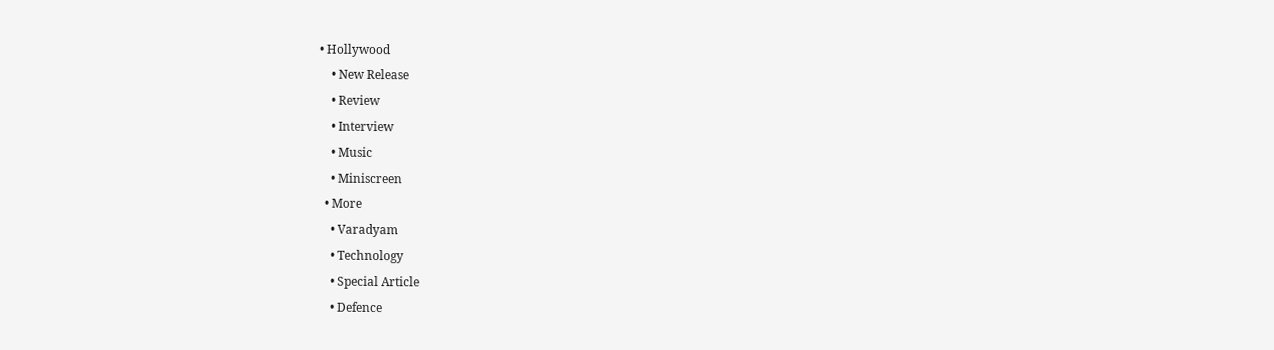• Hollywood
    • New Release
    • Review
    • Interview
    • Music
    • Miniscreen
  • More
    • Varadyam
    • Technology
    • Special Article
    • Defence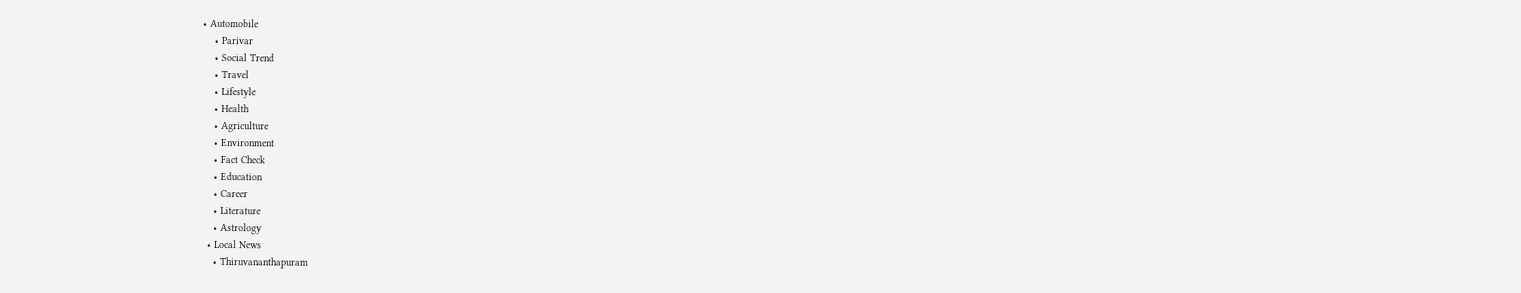• Automobile
    • Parivar
    • Social Trend
    • Travel
    • Lifestyle
    • Health
    • Agriculture
    • Environment
    • Fact Check
    • Education
    • Career
    • Literature
    • Astrology
  • Local News
    • Thiruvananthapuram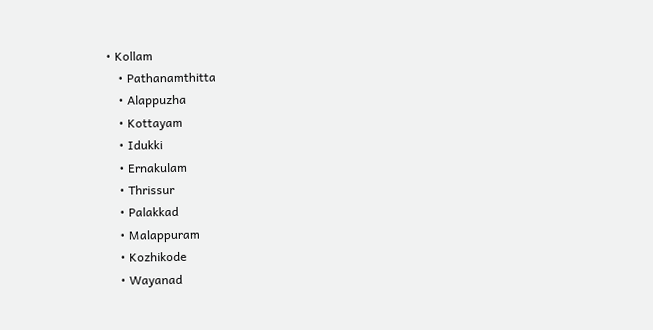• Kollam
    • Pathanamthitta
    • Alappuzha
    • Kottayam
    • Idukki
    • Ernakulam
    • Thrissur
    • Palakkad
    • Malappuram
    • Kozhikode
    • Wayanad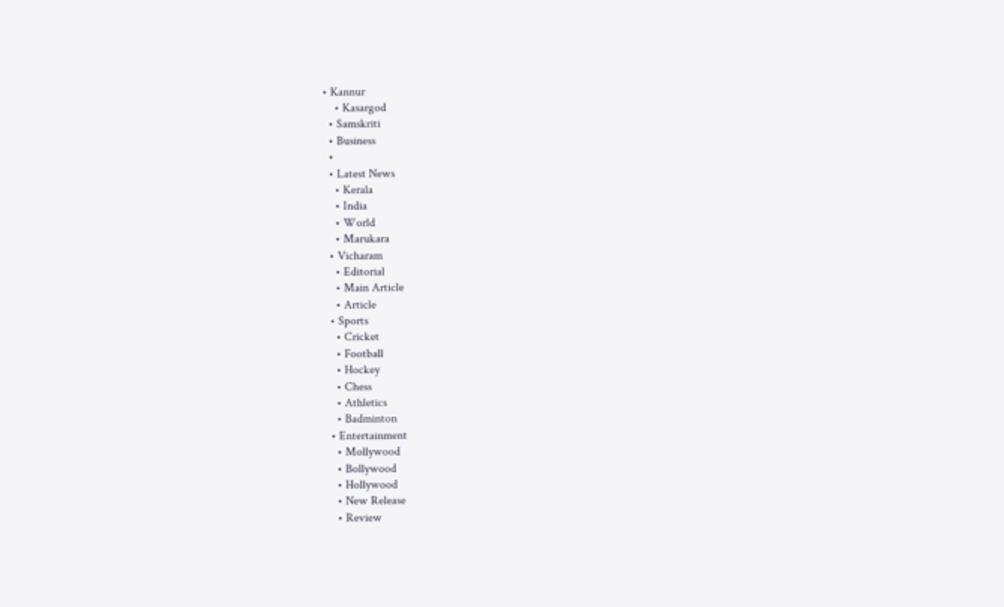• Kannur
    • Kasargod
  • Samskriti
  • Business
  •
  • Latest News
    • Kerala
    • India
    • World
    • Marukara
  • Vicharam
    • Editorial
    • Main Article
    • Article
  • Sports
    • Cricket
    • Football
    • Hockey
    • Chess
    • Athletics
    • Badminton
  • Entertainment
    • Mollywood
    • Bollywood
    • Hollywood
    • New Release
    • Review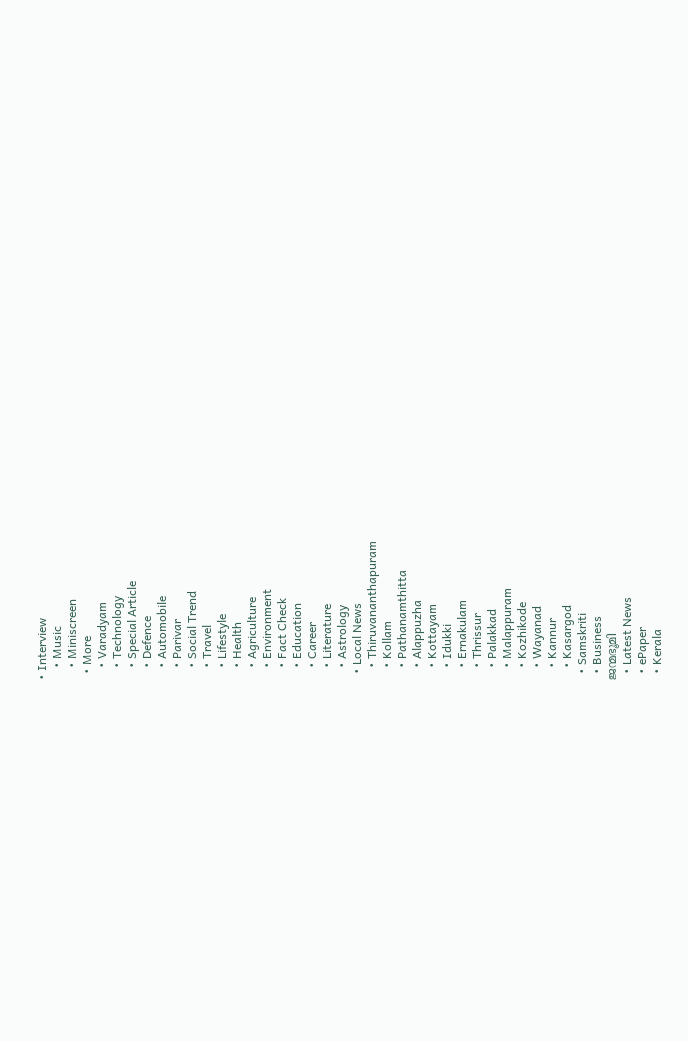• Interview
    • Music
    • Miniscreen
  • More
    • Varadyam
    • Technology
    • Special Article
    • Defence
    • Automobile
    • Parivar
    • Social Trend
    • Travel
    • Lifestyle
    • Health
    • Agriculture
    • Environment
    • Fact Check
    • Education
    • Career
    • Literature
    • Astrology
  • Local News
    • Thiruvananthapuram
    • Kollam
    • Pathanamthitta
    • Alappuzha
    • Kottayam
    • Idukki
    • Ernakulam
    • Thrissur
    • Palakkad
    • Malappuram
    • Kozhikode
    • Wayanad
    • Kannur
    • Kasargod
  • Samskriti
  • Business
ജന്മഭൂമി
  • Latest News
  • ePaper
  • Kerala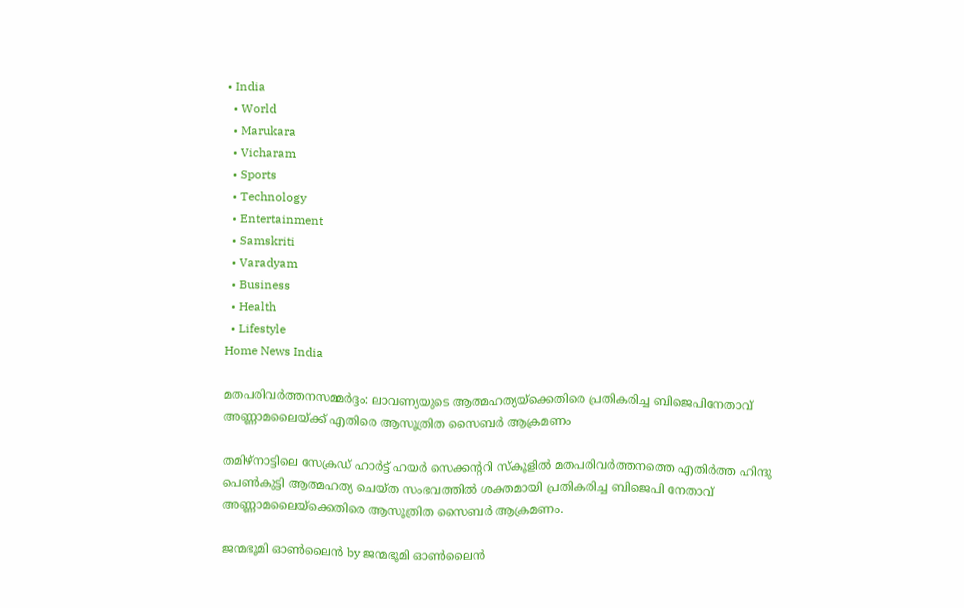• India
  • World
  • Marukara
  • Vicharam
  • Sports
  • Technology
  • Entertainment
  • Samskriti
  • Varadyam
  • Business
  • Health
  • Lifestyle
Home News India

മതപരിവര്‍ത്തനസമ്മര്‍ദ്ദം: ലാവണ്യയുടെ ആത്മഹത്യയ്‌ക്കെതിരെ പ്രതികരിച്ച ബിജെപിനേതാവ് അണ്ണാമലൈയ്‌ക്ക് എതിരെ ആസൂത്രിത സൈബര്‍ ആക്രമണം

തമിഴ്‌നാട്ടിലെ സേക്രഡ് ഹാര്‍ട്ട് ഹയര്‍ സെക്കന്‍ററി സ്‌കൂളില്‍ മതപരിവര്‍ത്തനത്തെ എതിര്‍ത്ത ഹിന്ദു പെണ്‍കുട്ടി ആത്മഹത്യ ചെയ്ത സംഭവത്തില്‍ ശക്തമായി പ്രതികരിച്ച ബിജെപി നേതാവ് അണ്ണാമലൈയ്‌ക്കെതിരെ ആസൂത്രിത സൈബര്‍ ആക്രമണം.

ജന്മഭൂമി ഓണ്‍ലൈന്‍ by ജന്മഭൂമി ഓണ്‍ലൈന്‍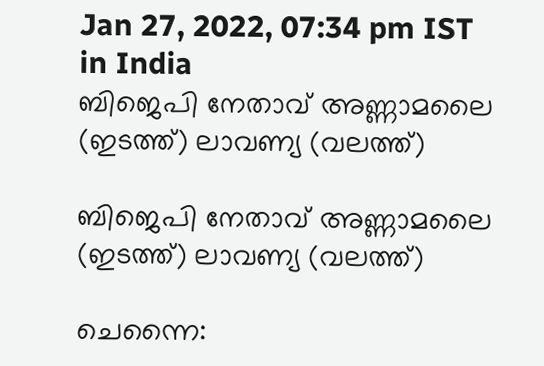Jan 27, 2022, 07:34 pm IST
in India
ബിജെപി നേതാവ് അണ്ണാമലൈ (ഇടത്ത്) ലാവണ്യ (വലത്ത്)

ബിജെപി നേതാവ് അണ്ണാമലൈ (ഇടത്ത്) ലാവണ്യ (വലത്ത്)

ചെന്നൈ: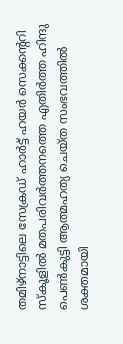തമിഴ്‌നാട്ടിലെ സേക്രഡ് ഹാര്‍ട്ട് ഹയര്‍ സെക്കന്‍ററി സ്‌കൂളില്‍ മതപരിവര്‍ത്തനത്തെ എതിര്‍ത്ത ഹിന്ദു പെണ്‍കുട്ടി ആത്മഹത്യ ചെയ്ത സംഭവത്തില്‍ ശക്തമായി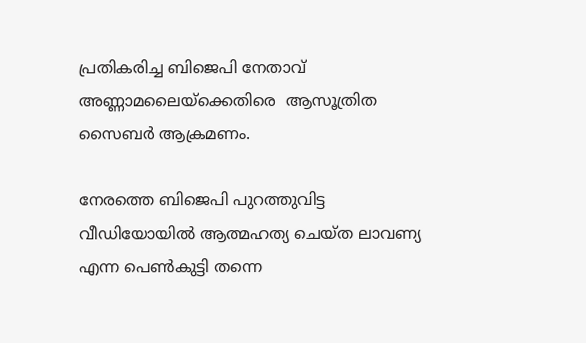പ്രതികരിച്ച ബിജെപി നേതാവ് അണ്ണാമലൈയ്‌ക്കെതിരെ  ആസൂത്രിത സൈബര്‍ ആക്രമണം.

നേരത്തെ ബിജെപി പുറത്തുവിട്ട വീഡിയോയില്‍ ആത്മഹത്യ ചെയ്ത ലാവണ്യ എന്ന പെണ്‍കുട്ടി തന്നെ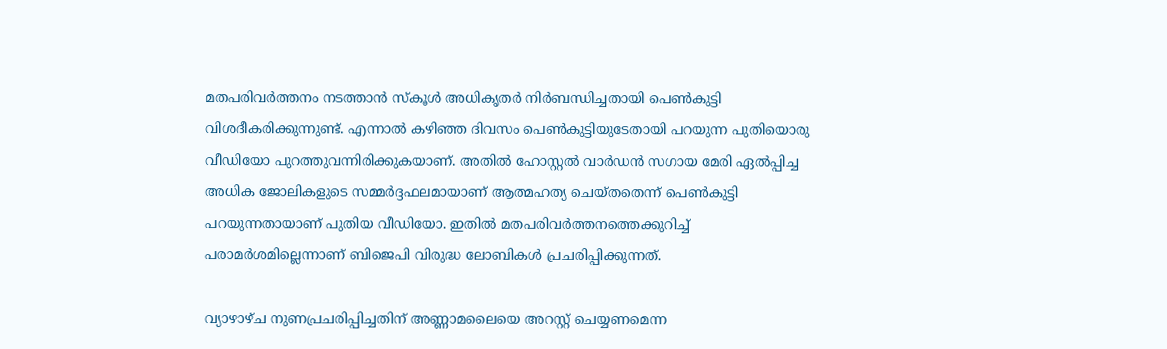മതപരിവര്‍ത്തനം നടത്താന്‍ സ്കൂള്‍ അധികൃതര്‍ നിര്‍ബന്ധിച്ചതായി പെണ്‍കുട്ടി വിശദീകരിക്കുന്നുണ്ട്. എന്നാല്‍ കഴിഞ്ഞ ദിവസം പെണ്‍കുട്ടിയുടേതായി പറയുന്ന പുതിയൊരു വീഡിയോ പുറത്തുവന്നിരിക്കുകയാണ്. അതില്‍ ഹോസ്റ്റല്‍ വാര്‍ഡന്‍ സഗായ മേരി ഏല്‍പ്പിച്ച അധിക ജോലികളുടെ സമ്മര്‍ദ്ദഫലമായാണ് ആത്മഹത്യ ചെയ്തതെന്ന് പെണ്‍കുട്ടി പറയുന്നതായാണ് പുതിയ വീഡിയോ. ഇതില്‍ മതപരിവര്‍ത്തനത്തെക്കുറിച്ച് പരാമര്‍ശമില്ലെന്നാണ് ബിജെപി വിരുദ്ധ ലോബികള്‍ പ്രചരിപ്പിക്കുന്നത്.

വ്യാഴാഴ്ച നുണപ്രചരിപ്പിച്ചതിന് അണ്ണാമലൈയെ അറസ്റ്റ് ചെയ്യണമെന്ന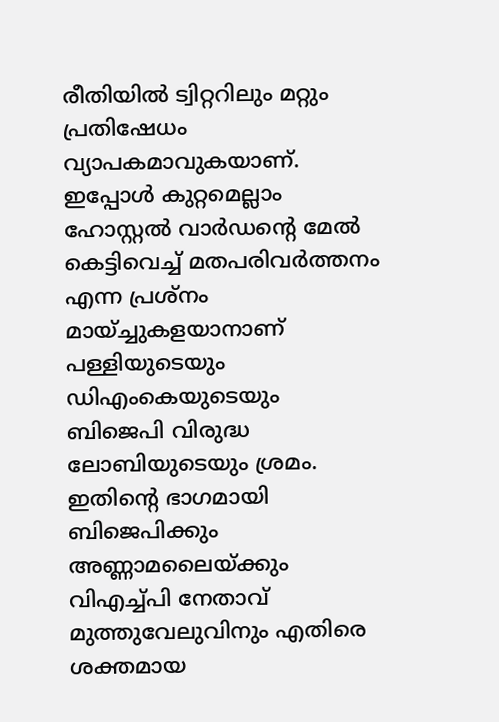രീതിയില്‍ ട്വിറ്ററിലും മറ്റും പ്രതിഷേധം വ്യാപകമാവുകയാണ്. ഇപ്പോള്‍ കുറ്റമെല്ലാം ഹോസ്റ്റല്‍ വാര്‍ഡന്റെ മേല്‍ കെട്ടിവെച്ച് മതപരിവര്‍ത്തനം എന്ന പ്രശ്നം മായ്ച്ചുകളയാനാണ് പള്ളിയുടെയും ഡിഎംകെയുടെയും ബിജെപി വിരുദ്ധ ലോബിയുടെയും ശ്രമം. ഇതിന്റെ ഭാഗമായി ബിജെപിക്കും അണ്ണാമലൈയ്‌ക്കും വിഎച്ച്പി നേതാവ് മുത്തുവേലുവിനും എതിരെ ശക്തമായ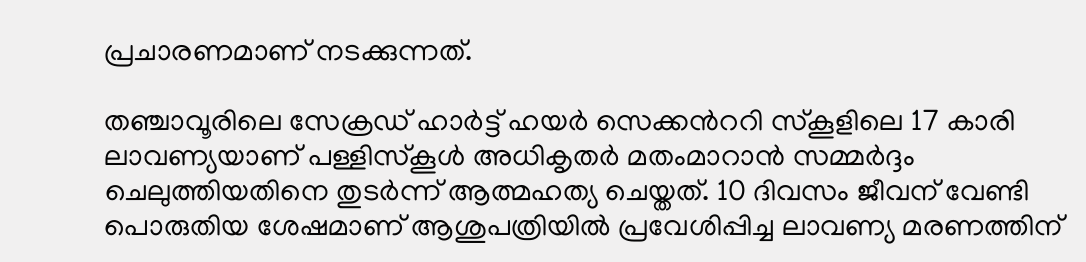പ്രചാരണമാണ് നടക്കുന്നത്.

തഞ്ചാവൂരിലെ സേക്രഡ് ഹാര്‍ട്ട് ഹയര്‍ സെക്കന്‍ററി സ്‌കൂളിലെ 17 കാരി ലാവണ്യയാണ് പള്ളിസ്‌കൂള്‍ അധികൃതര്‍ മതംമാറാന്‍ സമ്മര്‍ദ്ദം ചെലുത്തിയതിനെ തുടര്‍ന്ന് ആത്മഹത്യ ചെയ്തത്. 10 ദിവസം ജീവന് വേണ്ടി പൊരുതിയ ശേഷമാണ് ആശുപത്രിയില്‍ പ്രവേശിപ്പിച്ച ലാവണ്യ മരണത്തിന്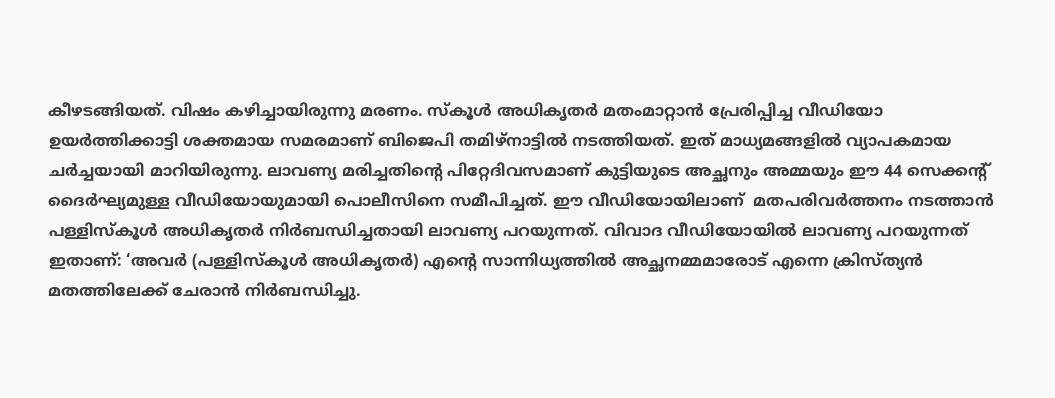കീഴടങ്ങിയത്. വിഷം കഴിച്ചായിരുന്നു മരണം. സ്കൂള്‍ അധികൃതര്‍ മതംമാറ്റാന്‍ പ്രേരിപ്പിച്ച വീഡിയോ ഉയര്‍ത്തിക്കാട്ടി ശക്തമായ സമരമാണ് ബിജെപി തമിഴ്നാട്ടില്‍ നടത്തിയത്. ഇത് മാധ്യമങ്ങളില്‍ വ്യാപകമായ ചര്‍ച്ചയായി മാറിയിരുന്നു. ലാവണ്യ മരിച്ചതിന്റെ പിറ്റേദിവസമാണ് കുട്ടിയുടെ അച്ഛനും അമ്മയും ഈ 44 സെക്കന്‍റ് ദൈര്‍ഘ്യമുള്ള വീഡിയോയുമായി പൊലീസിനെ സമീപിച്ചത്. ഈ വീഡിയോയിലാണ്  മതപരിവര്‍ത്തനം നടത്താന്‍  പള്ളിസ്കൂള്‍ അധികൃതര്‍ നിര്‍ബന്ധിച്ചതായി ലാവണ്യ പറയുന്നത്. വിവാദ വീഡിയോയില്‍ ലാവണ്യ പറയുന്നത് ഇതാണ്: ‘അവര്‍ (പള്ളിസ്‌കൂള്‍ അധികൃതര്‍) എന്റെ സാന്നിധ്യത്തില്‍ അച്ഛനമ്മമാരോട് എന്നെ ക്രിസ്ത്യന്‍ മതത്തിലേക്ക് ചേരാന്‍ നിര്‍ബന്ധിച്ചു.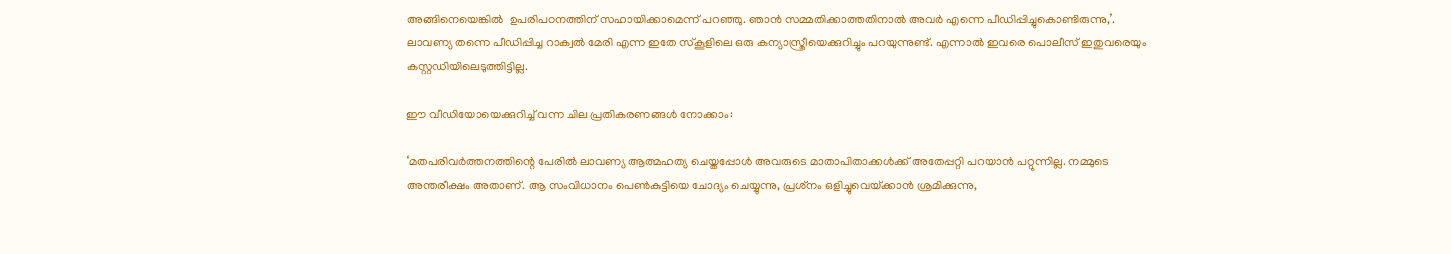അങ്ങിനെയെങ്കില്‍  ഉപരിപഠനത്തിന് സഹായിക്കാമെന്ന് പറഞ്ഞു. ഞാന്‍ സമ്മതിക്കാത്തതിനാല്‍ അവര്‍ എന്നെ പീഡിപ്പിച്ചുകൊണ്ടിരുന്നു,’.  ലാവണ്യ തന്നെ പീഡിപ്പിച്ച റാക്വല്‍ മേരി എന്ന ഇതേ സ്കൂളിലെ ഒരു കന്യാസ്ത്രീയെക്കുറിച്ചും പറയുന്നുണ്ട്. എന്നാല്‍ ഇവരെ പൊലീസ് ഇതുവരെയും കസ്റ്റഡിയിലെടുത്തിട്ടില്ല.

ഈ വീഡിയോയെക്കുറിച്ച് വന്ന ചില പ്രതികരണങ്ങള്‍ നോക്കാം:

‘മതപരിവര്‍ത്തനത്തിന്റെ പേരില്‍ ലാവണ്യ ആത്മഹത്യ ചെയ്തപ്പോള്‍ അവരുടെ മാതാപിതാക്കള്‍ക്ക് അതേപ്പറ്റി പറയാന്‍ പറ്റുന്നില്ല. നമ്മുടെ അന്തരീക്ഷം അതാണ്. ആ സംവിധാനം പെണ്‍കുട്ടിയെ ചോദ്യം ചെയ്യുന്നു, പ്രശ്‌നം ഒളിച്ചുവെയ്‌ക്കാന്‍ ശ്രമിക്കുന്നു,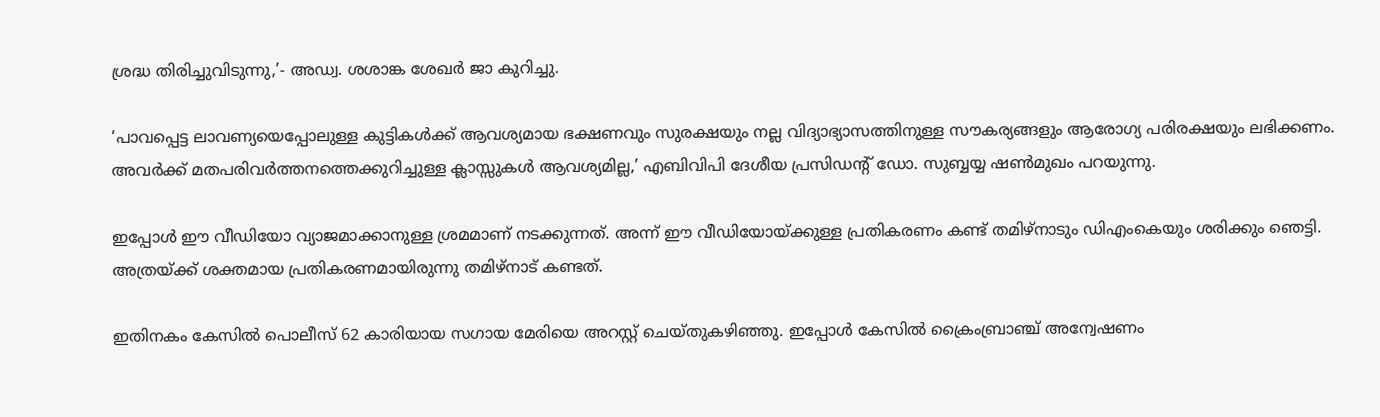ശ്രദ്ധ തിരിച്ചുവിടുന്നു,’- അഡ്വ. ശശാങ്ക ശേഖര്‍ ജാ കുറിച്ചു.

‘പാവപ്പെട്ട ലാവണ്യയെപ്പോലുള്ള കുട്ടികള്‍ക്ക് ആവശ്യമായ ഭക്ഷണവും സുരക്ഷയും നല്ല വിദ്യാഭ്യാസത്തിനുള്ള സൗകര്യങ്ങളും ആരോഗ്യ പരിരക്ഷയും ലഭിക്കണം. അവര്‍ക്ക് മതപരിവര്‍ത്തനത്തെക്കുറിച്ചുള്ള ക്ലാസ്സുകള്‍ ആവശ്യമില്ല,’ എബിവിപി ദേശീയ പ്രസിഡന്‍റ് ഡോ. സുബ്ബയ്യ ഷണ്‍മുഖം പറയുന്നു.

ഇപ്പോള്‍ ഈ വീഡിയോ വ്യാജമാക്കാനുള്ള ശ്രമമാണ് നടക്കുന്നത്. അന്ന് ഈ വീഡിയോയ്‌ക്കുള്ള പ്രതികരണം കണ്ട് തമിഴ്നാടും ഡിഎംകെയും ശരിക്കും ഞെട്ടി. അത്രയ്‌ക്ക് ശക്തമായ പ്രതികരണമായിരുന്നു തമിഴ്നാട് കണ്ടത്.

ഇതിനകം കേസില്‍ പൊലീസ് 62 കാരിയായ സഗായ മേരിയെ അറസ്റ്റ് ചെയ്തുകഴിഞ്ഞു. ഇപ്പോള്‍ കേസില്‍ ക്രൈംബ്രാഞ്ച് അന്വേഷണം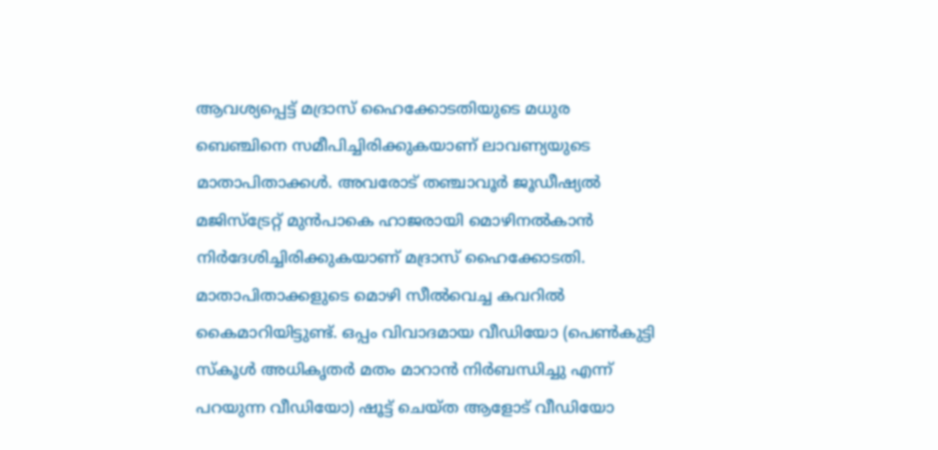ആവശ്യപ്പെട്ട് മദ്രാസ് ഹൈക്കോടതിയുടെ മധുര ബെഞ്ചിനെ സമീപിച്ചിരിക്കുകയാണ് ലാവണ്യയുടെ മാതാപിതാക്കള്‍. അവരോട് തഞ്ചാവൂര്‍ ജൂഡീഷ്യല്‍ മജിസ്‌ട്രേറ്റ് മുന്‍പാകെ ഹാജരായി മൊഴിനല്‍കാന്‍ നിര്‍ദേശിച്ചിരിക്കുകയാണ് മദ്രാസ് ഹൈക്കോടതി. മാതാപിതാക്കളുടെ മൊഴി സീല്‍വെച്ച കവറില്‍ കൈമാറിയിട്ടുണ്ട്. ഒപ്പം വിവാദമായ വീഡിയോ (പെണ്‍കുട്ടി സ്കൂള്‍ അധികൃതര്‍ മതം മാറാന്‍ നിര്‍ബന്ധിച്ചു എന്ന് പറയുന്ന വീഡിയോ) ഷൂട്ട് ചെയ്ത ആളോട് വീഡിയോ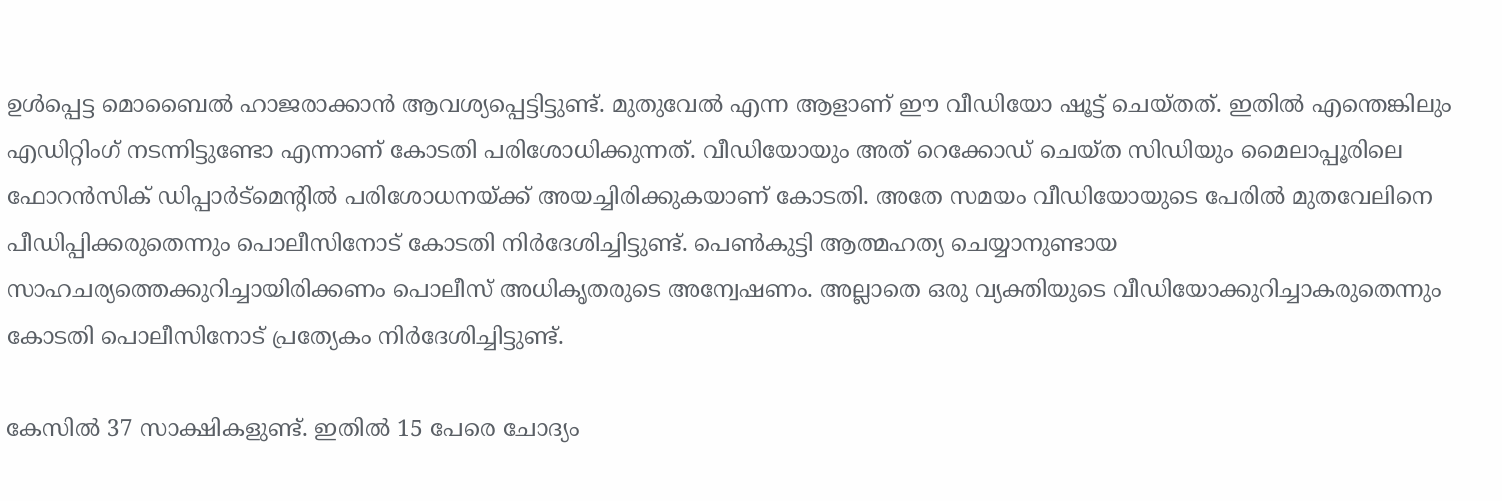ഉള്‍പ്പെട്ട മൊബൈല്‍ ഹാജരാക്കാന്‍ ആവശ്യപ്പെട്ടിട്ടുണ്ട്. മുതുവേല്‍ എന്ന ആളാണ് ഈ വീഡിയോ ഷൂട്ട് ചെയ്തത്. ഇതില്‍ എന്തെങ്കിലും എഡിറ്റിംഗ് നടന്നിട്ടുണ്ടോ എന്നാണ് കോടതി പരിശോധിക്കുന്നത്. വീഡിയോയും അത് റെക്കോഡ് ചെയ്ത സിഡിയും മൈലാപ്പൂരിലെ ഫോറന്‍സിക് ഡിപ്പാര്‍ട്മെന്‍റില്‍ പരിശോധനയ്‌ക്ക് അയച്ചിരിക്കുകയാണ് കോടതി. അതേ സമയം വീഡിയോയുടെ പേരില്‍ മുതവേലിനെ പീഡിപ്പിക്കരുതെന്നും പൊലീസിനോട് കോടതി നിര്‍ദേശിച്ചിട്ടുണ്ട്. പെണ്‍കുട്ടി ആത്മഹത്യ ചെയ്യാനുണ്ടായ സാഹചര്യത്തെക്കുറിച്ചായിരിക്കണം പൊലീസ് അധികൃതരുടെ അന്വേഷണം. അല്ലാതെ ഒരു വ്യക്തിയുടെ വീഡിയോക്കുറിച്ചാകരുതെന്നും കോടതി പൊലീസിനോട് പ്രത്യേകം നിര്‍ദേശിച്ചിട്ടുണ്ട്.

കേസില്‍ 37 സാക്ഷികളുണ്ട്. ഇതില്‍ 15 പേരെ ചോദ്യം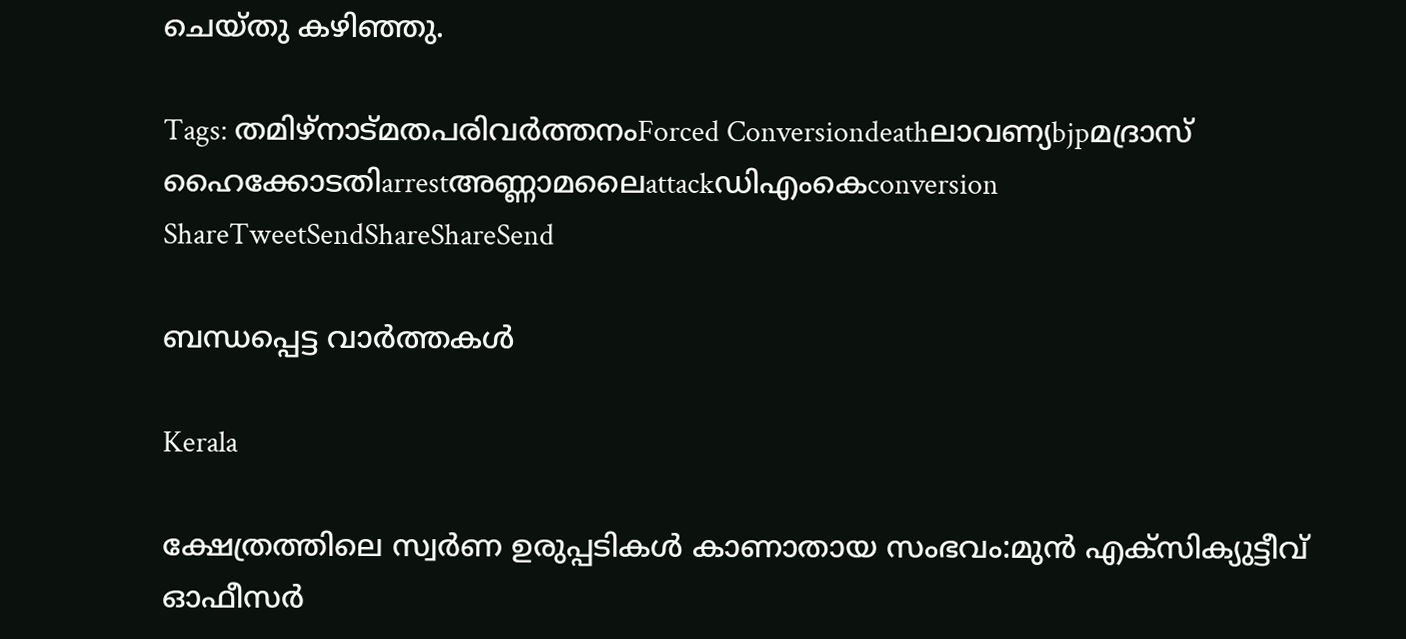ചെയ്തു കഴിഞ്ഞു.

Tags: തമിഴ്നാട്മതപരിവര്‍ത്തനംForced Conversiondeathലാവണ്യbjpമദ്രാസ് ഹൈക്കോടതിarrestഅണ്ണാമലൈattackഡിഎംകെconversion
ShareTweetSendShareShareSend

ബന്ധപ്പെട്ട വാര്‍ത്തകള്‍

Kerala

ക്ഷേത്രത്തിലെ സ്വര്‍ണ ഉരുപ്പടികള്‍ കാണാതായ സംഭവം:മുന്‍ എക്‌സിക്യുട്ടീവ് ഓഫീസര്‍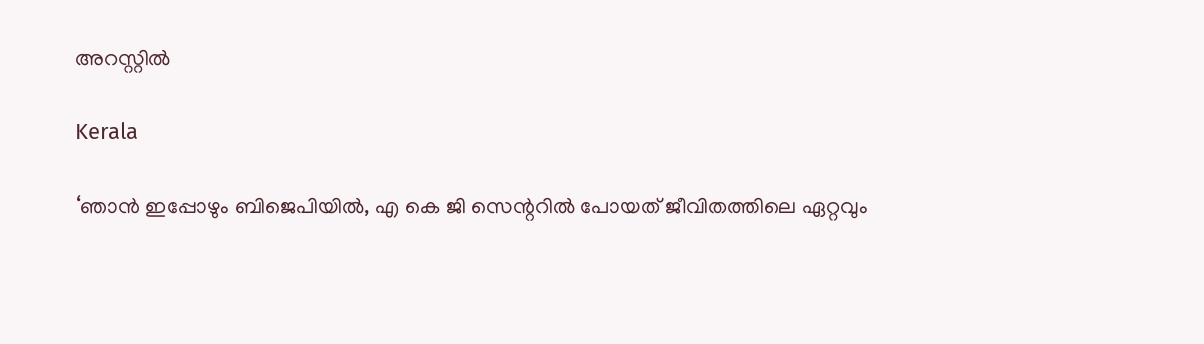അറസ്റ്റില്‍

Kerala

‘ഞാൻ ഇപ്പോഴും ബിജെപിയിൽ, എ കെ ജി സെന്ററിൽ പോയത് ജീവിതത്തിലെ ഏറ്റവും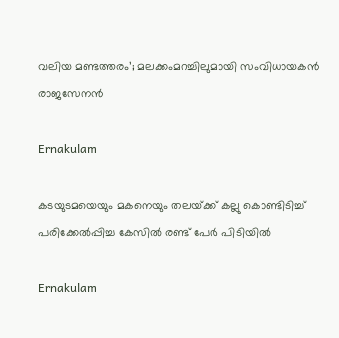വലിയ മണ്ടത്തരം’; മലക്കംമറച്ചിലുമായി സംവിധായകൻ രാജസേനൻ

Ernakulam

കടയുടമയെയും മകനെയും തലയ്‌ക്ക് കല്ലു കൊണ്ടിടിച്ച് പരിക്കേൽപ്പിച്ച കേസിൽ രണ്ട് പേർ പിടിയിൽ

Ernakulam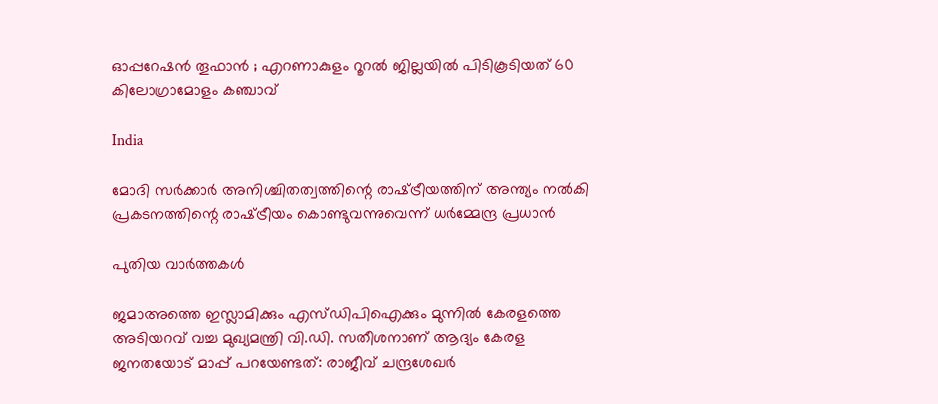ഓപ്പറേഷൻ തൂഫാൻ ; എറണാകുളം റൂറൽ ജില്ലയിൽ പിടികൂടിയത് 60 കിലോഗ്രാമോളം കഞ്ചാവ്

India

മോദി സർക്കാർ അനിശ്ചിതത്വത്തിന്റെ രാഷ്‌ട്രീയത്തിന് അന്ത്യം നൽകി പ്രകടനത്തിന്റെ രാഷ്‌ട്രീയം കൊണ്ടുവന്നുവെന്ന് ധർമ്മേന്ദ്ര പ്രധാൻ

പുതിയ വാര്‍ത്തകള്‍

ജമാഅത്തെ ഇസ്ലാമിക്കും എസ്‍ഡിപിഐക്കും മുന്നിൽ കേരളത്തെ അടിയറവ് വച്ച മുഖ്യമന്ത്രി വി.ഡി. സതീശനാണ് ആദ്യം കേരള ജനതയോട് മാപ്പ് പറയേണ്ടത്: രാജീവ് ചന്ദ്രശേഖർ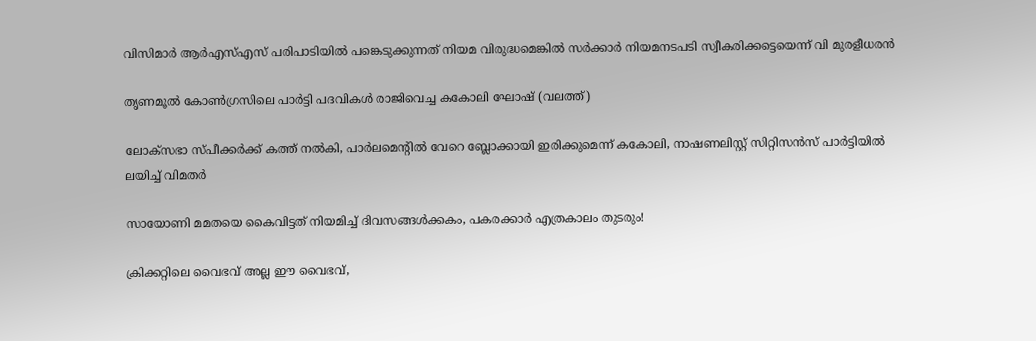വിസിമാര്‍ ആര്‍എസ്എസ് പരിപാടിയില്‍ പങ്കെടുക്കുന്നത് നിയമ വിരുദ്ധമെങ്കില്‍ സര്‍ക്കാര്‍ നിയമനടപടി സ്വീകരിക്കട്ടെയെന്ന് വി മുരളീധരന്‍

തൃണമൂല്‍ കോണ്‍ഗ്രസിലെ പാര്‍ട്ടി പദവികള്‍ രാജിവെച്ച കകോലി ഘോഷ് (വലത്ത്)

ലോക്സഭാ സ്പീക്കര്‍ക്ക് കത്ത് നല്‍കി, പാര്‍ലമെന്‍റില്‍ വേറെ ബ്ലോക്കായി ഇരിക്കുമെന്ന് കകോലി, നാഷണലിസ്റ്റ് സിറ്റിസന്‍സ് പാര്‍ട്ടിയില്‍ ലയിച്ച് വിമതര്‍

സായോണി മമതയെ കൈവിട്ടത് നിയമിച്ച് ദിവസങ്ങള്‍ക്കകം, പകരക്കാര്‍ എത്രകാലം തുടരും!

ക്രിക്കറ്റിലെ വൈഭവ് അല്ല ഈ വൈഭവ്,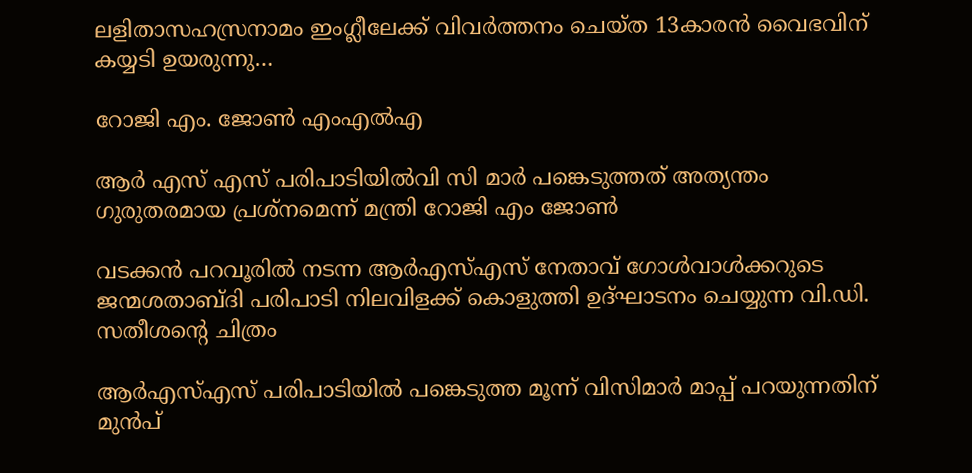ലളിതാസഹസ്രനാമം ഇംഗ്ലീലേക്ക് വിവര്‍ത്തനം ചെയ്ത 13കാരന്‍ വൈഭവിന് കയ്യടി ഉയരുന്നു…

റോജി എം. ജോണ്‍ എംഎല്‍എ

ആര്‍ എസ് എസ് പരിപാടിയില്‍വി സി മാര്‍ പങ്കെടുത്തത് അത്യന്തം ഗുരുതരമായ പ്രശ്‌നമെന്ന് മന്ത്രി റോജി എം ജോണ്‍

വടക്കന്‍ പറവൂരില്‍ നടന്ന ആര്‍എസ്എസ് നേതാവ് ഗോള്‍വാള്‍ക്കറുടെ ജന്മശതാബ്ദി പരിപാടി നിലവിളക്ക് കൊളുത്തി ഉദ്ഘാടനം ചെയ്യുന്ന വി.ഡി. സതീശന്‍റെ ചിത്രം

ആര്‍എസ്എസ് പരിപാടിയില്‍ പങ്കെടുത്ത മൂന്ന് വിസിമാര്‍ മാപ്പ് പറയുന്നതിന് മുന്‍പ്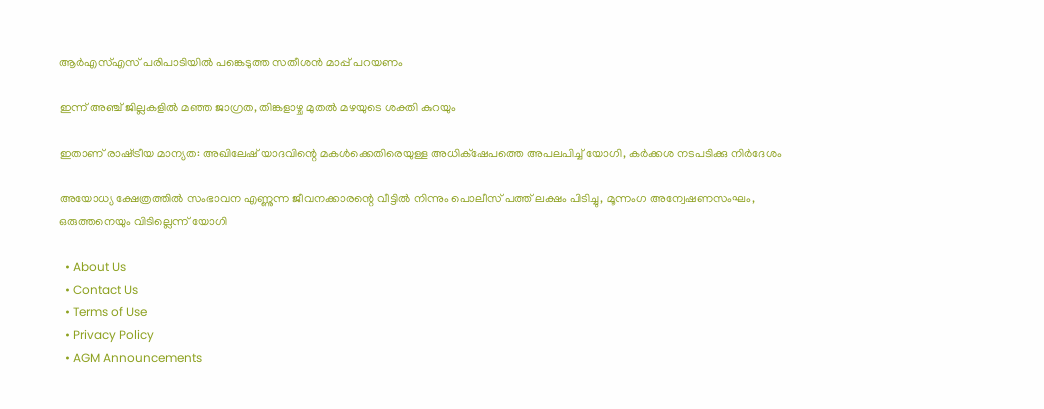ആര്‍എസ്എസ് പരിപാടിയില്‍ പങ്കെടുത്ത സതീശന്‍ മാപ്പ് പറയണം

ഇന്ന് അഞ്ച് ജില്ലകളില്‍ മഞ്ഞ ജാഗ്രത, തിങ്കളാഴ്ച മുതല്‍ മഴയുടെ ശക്തി കുറയും

ഇതാണ് രാഷ്‌ട്രീയ മാന്യത: അഖിലേഷ് യാദവിന്റെ മകള്‍ക്കെതിരെയുള്ള അധിക്‌ഷേപത്തെ അപലപിച്ച് യോഗി, കര്‍ക്കശ നടപടിക്കു നിര്‍ദേശം

അയോധ്യ ക്ഷേത്രത്തില്‍ സംഭാവന എണ്ണുന്ന ജീവനക്കാരന്റെ വീട്ടില്‍ നിന്നും പൊലീസ് പത്ത് ലക്ഷം പിടിച്ചു, മൂന്നംഗ അന്വേഷണസംഘം, ഒരുത്തനെയും വിടില്ലെന്ന് യോഗി

  • About Us
  • Contact Us
  • Terms of Use
  • Privacy Policy
  • AGM Announcements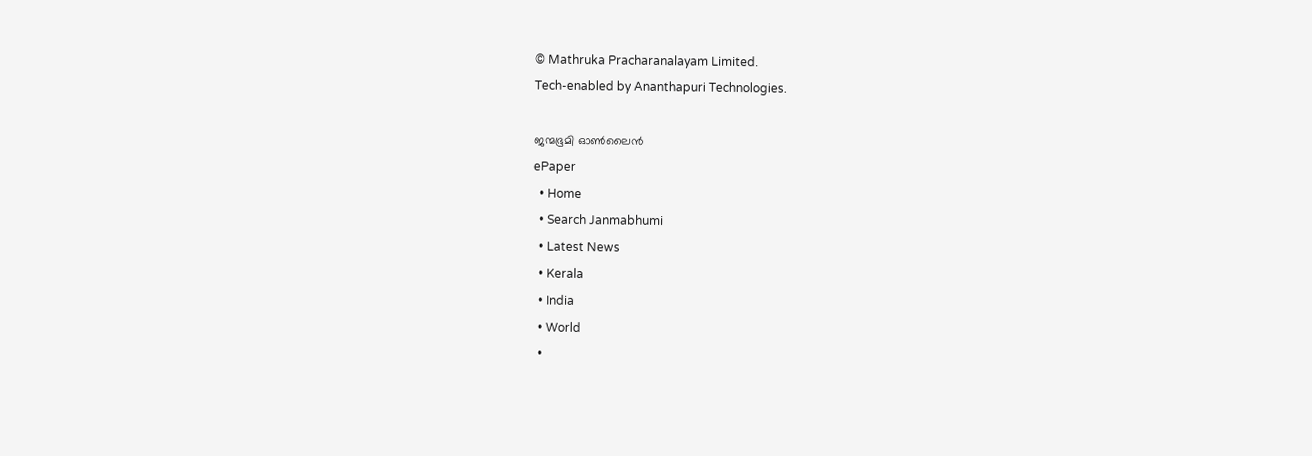© Mathruka Pracharanalayam Limited.
Tech-enabled by Ananthapuri Technologies.

ജന്മഭൂമി ഓണ്‍ലൈന്‍
ePaper
  • Home
  • Search Janmabhumi
  • Latest News
  • Kerala
  • India
  • World
  •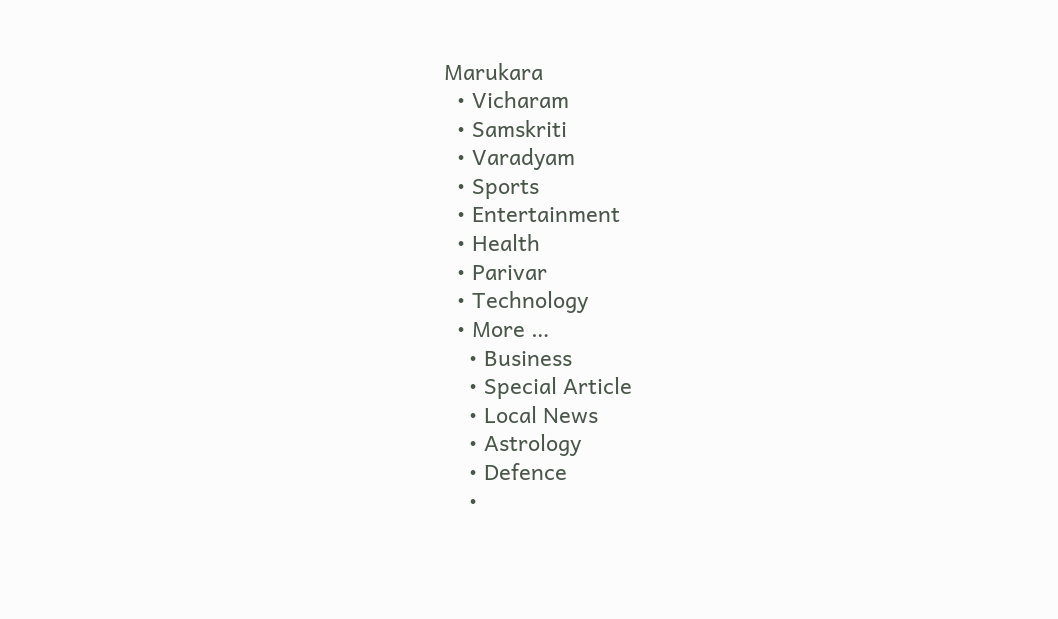Marukara
  • Vicharam
  • Samskriti
  • Varadyam
  • Sports
  • Entertainment
  • Health
  • Parivar
  • Technology
  • More …
    • Business
    • Special Article
    • Local News
    • Astrology
    • Defence
    •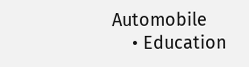Automobile
    • Education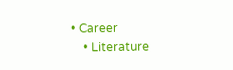• Career
    • Literature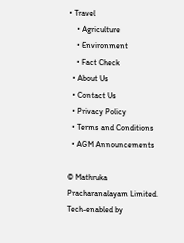• Travel
    • Agriculture
    • Environment
    • Fact Check
  • About Us
  • Contact Us
  • Privacy Policy
  • Terms and Conditions
  • AGM Announcements

© Mathruka Pracharanalayam Limited.
Tech-enabled by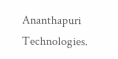Ananthapuri Technologies.